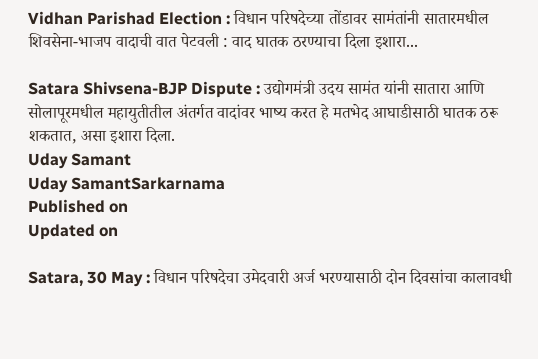Vidhan Parishad Election : विधान परिषदेच्या तोंडावर सामंतांनी सातारमधील शिवसेना-भाजप वादाची वात पेटवली : वाद घातक ठरण्याचा दिला इशारा...

Satara Shivsena-BJP Dispute : उद्योगमंत्री उदय सामंत यांनी सातारा आणि सोलापूरमधील महायुतीतील अंतर्गत वादांवर भाष्य करत हे मतभेद आघाडीसाठी घातक ठरू शकतात, असा इशारा दिला.
Uday Samant
Uday SamantSarkarnama
Published on
Updated on

Satara, 30 May : विधान परिषदेचा उमेदवारी अर्ज भरण्यासाठी दोन दिवसांचा कालावधी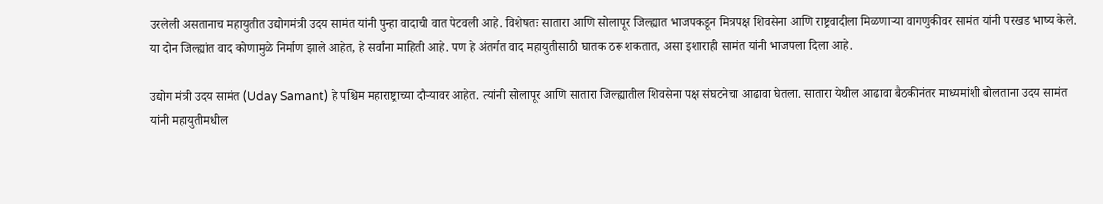उरलेली असतानाच महायुतीत उद्योगमंत्री उदय सामंत यांनी पुन्हा वादाची वात पेटवली आहे. विशेषतः सातारा आणि सोलापूर जिल्ह्यात भाजपकडून मित्रपक्ष शिवसेना आणि राष्ट्रवादीला मिळणाऱ्या वागणुकीवर सामंत यांनी परखड भाष्य केले. या दोन जिल्ह्यांत वाद कोणामुळे निर्माण झाले आहेत, हे सर्वांना माहिती आहे. पण हे अंतर्गत वाद महायुतीसाठी घातक ठरू शकतात, असा इशाराही सामंत यांनी भाजपला दिला आहे.

उद्योग मंत्री उदय सामंत (Uday Samant) हे पश्चिम महाराष्ट्राच्या दौऱ्यावर आहेत. त्यांनी सोलापूर आणि सातारा जिल्ह्यातील शिवसेना पक्ष संघटनेचा आढावा घेतला. सातारा येथील आढावा बैठकीनंतर माध्यमांशी बोलताना उदय सामंत यांनी महायुतीमधील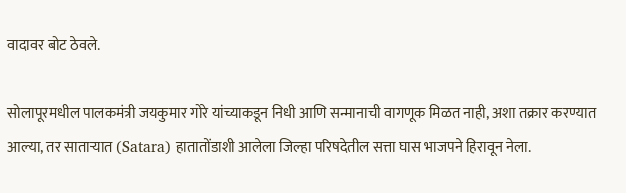वादावर बोट ठेवले.

सोलापूरमधील पालकमंत्री जयकुमार गोरे यांच्याकडून निधी आणि सन्मानाची वागणूक मिळत नाही, अशा तक्रार करण्यात आल्या, तर साताऱ्यात (Satara) हातातोंडाशी आलेला जिल्हा परिषदेतील सत्ता घास भाजपने हिरावून नेला.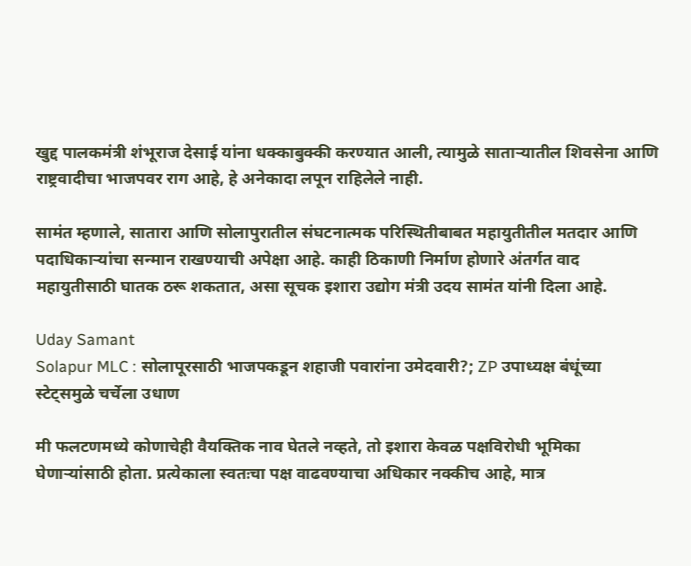खुद्द पालकमंत्री शंभूराज देसाई यांना धक्काबुक्की करण्यात आली, त्यामुळे साताऱ्यातील शिवसेना आणि राष्ट्रवादीचा भाजपवर राग आहे, हे अनेकादा लपून राहिलेले नाही.

सामंत म्हणाले, सातारा आणि सोलापुरातील संघटनात्मक परिस्थितीबाबत महायुतीतील मतदार आणि पदाधिकाऱ्यांचा सन्मान राखण्याची अपेक्षा आहे. काही ठिकाणी निर्माण होणारे अंतर्गत वाद महायुतीसाठी घातक ठरू शकतात, असा सूचक इशारा उद्योग मंत्री उदय सामंत यांनी दिला आहे.

Uday Samant
Solapur MLC : सोलापूरसाठी भाजपकडून शहाजी पवारांना उमेदवारी?; ZP उपाध्यक्ष बंधूंच्या स्टेट्‌समुळे चर्चेला उधाण

मी फलटणमध्ये कोणाचेही वैयक्तिक नाव घेतले नव्हते, तो इशारा केवळ पक्षविरोधी भूमिका घेणाऱ्यांसाठी होता. प्रत्येकाला स्वतःचा पक्ष वाढवण्याचा अधिकार नक्कीच आहे, मात्र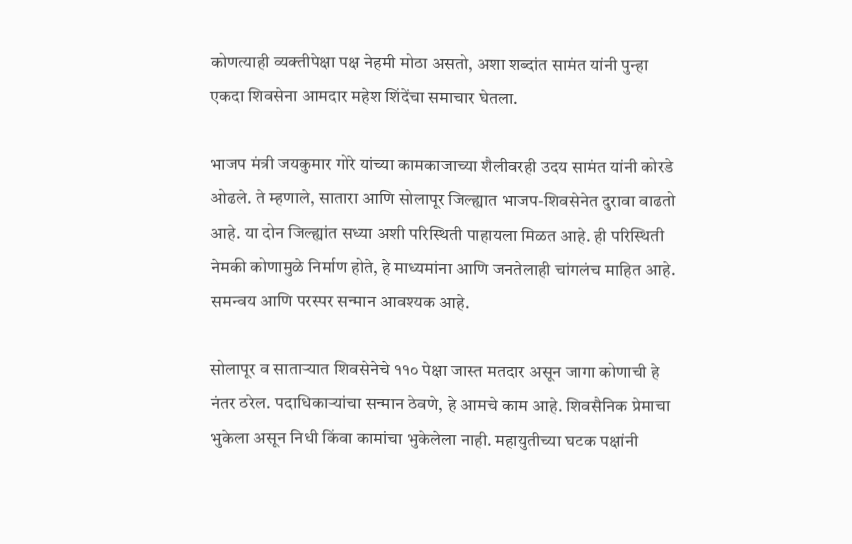कोणत्याही व्यक्तीपेक्षा पक्ष नेहमी मोठा असतो, अशा शब्दांत सामंत यांनी पुन्हा एकदा शिवसेना आमदार महेश शिंदेंचा समाचार घेतला.

भाजप मंत्री जयकुमार गोरे यांच्या कामकाजाच्या शैलीवरही उदय सामंत यांनी कोरडे ओढले. ते म्हणाले, सातारा आणि सोलापूर जिल्ह्यात भाजप-शिवसेनेत दुरावा वाढतो आहे. या दोन जिल्ह्यांत सध्या अशी परिस्थिती पाहायला मिळत आहे. ही परिस्थिती नेमकी कोणामुळे निर्माण होते, हे माध्यमांना आणि जनतेलाही चांगलंच माहित आहे. समन्वय आणि परस्पर सन्मान आवश्यक आहे.

सोलापूर व साताऱ्यात शिवसेनेचे ११० पेक्षा जास्त मतदार असून जागा कोणाची हे नंतर ठरेल. पदाधिकाऱ्यांचा सन्मान ठेवणे, हे आमचे काम आहे. शिवसैनिक प्रेमाचा भुकेला असून निधी किंवा कामांचा भुकेलेला नाही. महायुतीच्या घटक पक्षांनी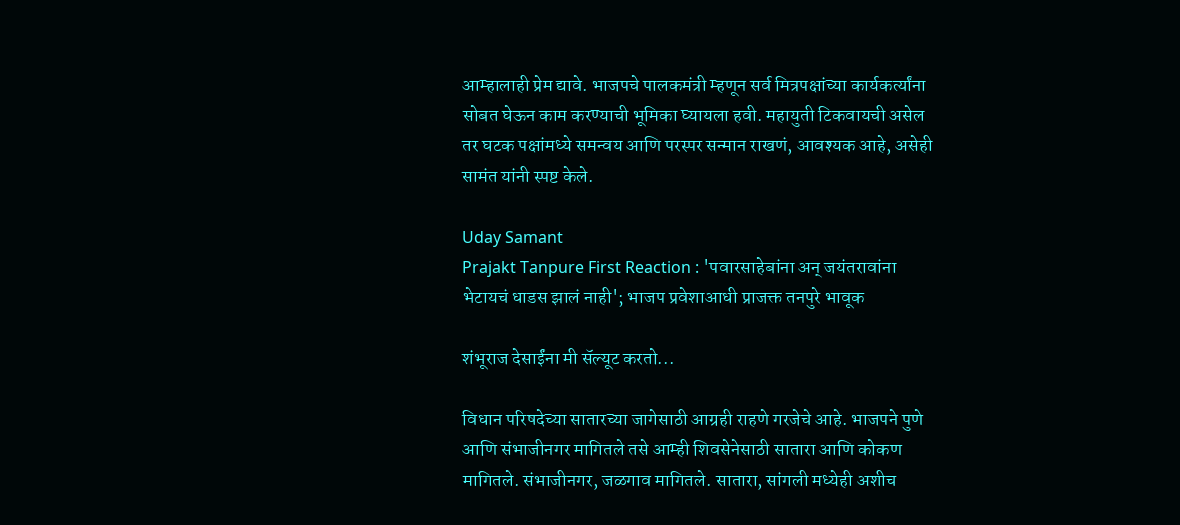आम्हालाही प्रेम द्यावे. भाजपचे पालकमंत्री म्हणून सर्व मित्रपक्षांच्या कार्यकर्त्यांना सोबत घेऊन काम करण्याची भूमिका घ्यायला हवी. महायुती टिकवायची असेल तर घटक पक्षांमध्ये समन्वय आणि परस्पर सन्मान राखणं, आवश्यक आहे, असेही सामंत यांनी स्पष्ट केले.

Uday Samant
Prajakt Tanpure First Reaction : 'पवारसाहेबांना अन् जयंतरावांना भेटायचं धाडस झालं नाही'; भाजप प्रवेशाआधी प्राजक्त तनपुरे भावूक

शंभूराज देसाईंना मी सॅल्यूट करतो...

विधान परिषदेच्या सातारच्या जागेसाठी आग्रही राहणे गरजेचे आहे. भाजपने पुणे आणि संभाजीनगर मागितले तसे आम्ही शिवसेनेसाठी सातारा आणि कोकण मागितले. संभाजीनगर, जळगाव मागितले. सातारा, सांगली मध्येही अशीच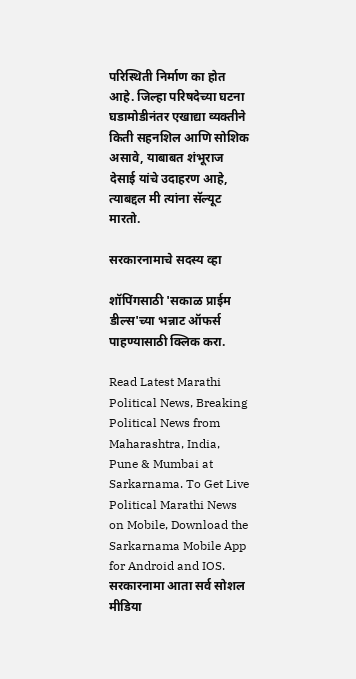परिस्थिती निर्माण का होत आहे. जिल्हा परिषदेच्या घटना घडामोडीनंतर एखाद्या व्यक्तीने किती सहनशिल आणि सोशिक असावे, याबाबत शंभूराज देसाई यांचे उदाहरण आहे, त्याबद्दल मी त्यांना सॅल्यूट मारतो.

सरकारनामाचे सदस्य व्हा

शॉपिंगसाठी 'सकाळ प्राईम डील्स'च्या भन्नाट ऑफर्स पाहण्यासाठी क्लिक करा.

Read Latest Marathi Political News, Breaking Political News from Maharashtra, India, Pune & Mumbai at Sarkarnama. To Get Live Political Marathi News on Mobile, Download the Sarkarnama Mobile App for Android and IOS. सरकारनामा आता सर्व सोशल मीडिया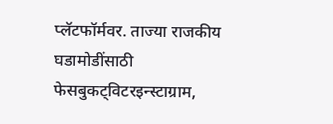प्लॅटफॉर्मवर. ताज्या राजकीय घडामोडींसाठी फेसबुकट्विटरइन्स्टाग्राम,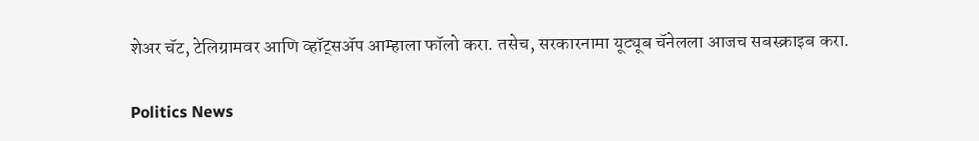शेअर चॅट, टेलिग्रामवर आणि व्हॉट्सॲप आम्हाला फॉलो करा. तसेच, सरकारनामा यूट्यूब चॅनेलला आजच सबस्क्राइब करा.

Politics News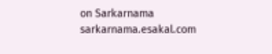on Sarkarnama
sarkarnama.esakal.com